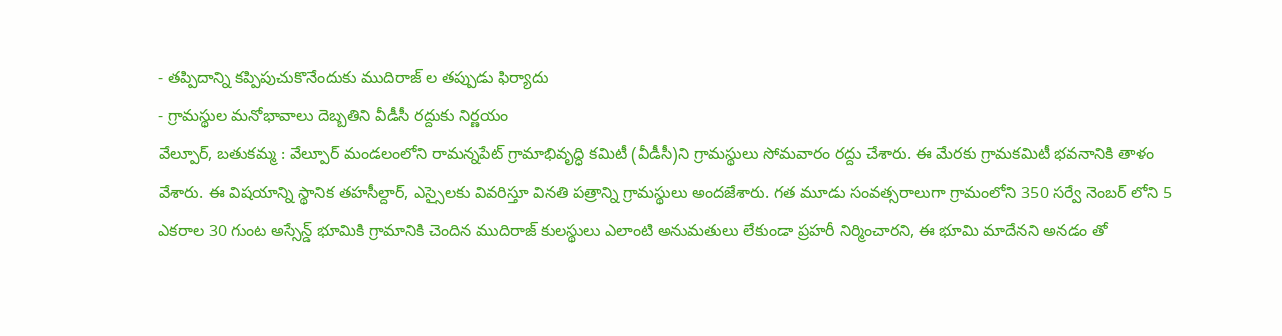- తప్పిదాన్ని కప్పిపుచుకొనేందుకు ముదిరాజ్ ల తప్పుడు ఫిర్యాదు
- గ్రామస్థుల మనోభావాలు దెబ్బతిని వీడీసీ రద్దుకు నిర్ణయం
వేల్పూర్, బతుకమ్మ : వేల్పూర్ మండలంలోని రామన్నపేట్ గ్రామాభివృద్ధి కమిటీ (వీడీసీ)ని గ్రామస్థులు సోమవారం రద్దు చేశారు. ఈ మేరకు గ్రామకమిటీ భవనానికి తాళం వేశారు. ఈ విషయాన్ని స్థానిక తహసీల్దార్, ఎస్సైలకు వివరిస్తూ వినతి పత్రాన్ని గ్రామస్థులు అందజేశారు. గత మూడు సంవత్సరాలుగా గ్రామంలోని 350 సర్వే నెంబర్ లోని 5 ఎకరాల 30 గుంట అస్సేన్డ్ భూమికి గ్రామానికి చెందిన ముదిరాజ్ కులస్థులు ఎలాంటి అనుమతులు లేకుండా ప్రహరీ నిర్మించారని, ఈ భూమి మాదేనని అనడం తో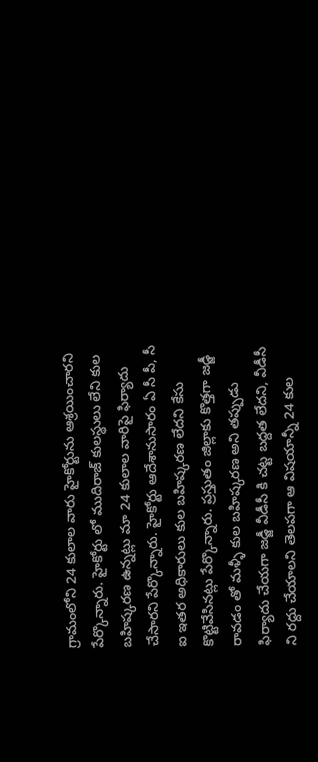గ్రామంలోని 24 కులాల వారు హైకోర్టును ఆశ్రయించారని పేర్కొన్నారు. హైకోర్టు లో ముదిరాజ్ కులస్థులు లేని కుల బహిష్కరణ ఉన్నట్లు మా 24 కులాల వారిపై ఫిర్యాదు చేసారని పేర్కొన్నారు. హైకోర్టు ఆదేశానుసారం ఏ సీ పీ, సీ ఐ ఇతర అధికారులు కుల బహిష్కరణ లేదని కేసు కొట్టివేసినట్లు పేర్కొన్నారు. ప్రస్తుతం జిల్లాకు కొత్తగా జడ్జీ రావడం తో మళ్ళీ కుల బహిష్కరణ అని తప్పుడు ఫిర్యాదు చేయగా జడ్జీ వీడీసీ కి చట్ట బద్దత లేదని, వీడీసీ ని రద్దు చేయాలని తెలపగా ఆ విషయాన్నీ 24 కుల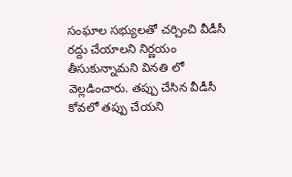సంఘాల సభ్యులతో చర్చించి వీడీసీ రద్దు చేయాలని నిర్ణయం తీసుకున్నామని వినతి లో వెల్లడించారు. తప్పు చేసిన వీడీసీ కోవలో తప్పు చేయని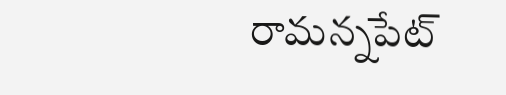రామన్నపేట్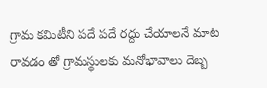గ్రామ కమిటీని పదే పదే రద్దు చేయాలనే మాట రావడం తో గ్రామస్థులకు మనోభావాలు దెబ్బ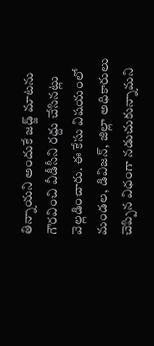తిన్నాయని అందుకే జడ్జ్ మాటను గౌరవించి వీడీసీని రద్దు చేసినట్లు వెల్లడించారు. ఈ కేసు విషయంలో మండల, డివిజన్, జిల్లా అధికారులు చెప్పిన విధంగా నడుచుకున్నామని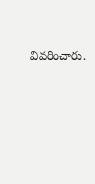వివరించారు.